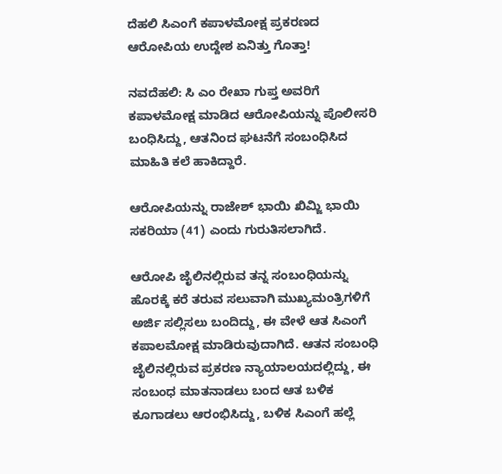ದೆಹಲಿ ಸಿಎಂ‌ಗೆ ಕಪಾಳಮೋಕ್ಷ ಪ್ರಕರಣದ ಆರೋಪಿಯ ಉದ್ದೇಶ ಏನಿತ್ತು ಗೊತ್ತಾ!

ನವದೆಹಲಿ: ಸಿ ಎಂ ರೇಖಾ ಗುಪ್ತ ಅವರಿಗೆ ಕಪಾಳಮೋಕ್ಷ ಮಾಡಿದ ಆರೋಪಿಯನ್ನು ಪೊಲೀಸರಿ ಬಂಧಿಸಿದ್ದು, ಆತನಿಂದ ಘಟನೆಗೆ ಸಂಬಂಧಿಸಿದ ಮಾಹಿತಿ ಕಲೆ ಹಾಕಿದ್ದಾರೆ.

ಆರೋಪಿಯನ್ನು ರಾಜೇಶ್ ಭಾಯಿ ಖಿಮ್ಜಿ ಭಾಯಿ ಸಕರಿಯಾ (41) ಎಂದು ಗುರುತಿಸಲಾಗಿದೆ.

ಆರೋಪಿ ಜೈಲಿನಲ್ಲಿರುವ ತನ್ನ ಸಂಬಂಧಿಯನ್ನು ಹೊರಕ್ಕೆ ಕರೆ ತರುವ ಸಲುವಾಗಿ ಮುಖ್ಯಮಂತ್ರಿಗಳಿಗೆ ಅರ್ಜಿ ಸಲ್ಲಿಸಲು ಬಂದಿದ್ದು, ಈ ವೇಳೆ ಆತ ಸಿಎಂಗೆ ಕಪಾಲಮೋಕ್ಷ ಮಾಡಿರುವುದಾಗಿದೆ. ಆತನ ಸಂಬಂಧಿ ಜೈಲಿನಲ್ಲಿರುವ ಪ್ರಕರಣ ನ್ಯಾಯಾಲಯದಲ್ಲಿದ್ದು, ಈ ಸಂಬಂಧ ಮಾತನಾಡಲು ಬಂದ ಆತ ಬಳಿಕ ಕೂಗಾಡಲು ಆರಂಭಿಸಿದ್ದು, ಬಳಿಕ ಸಿಎಂ‌ಗೆ ಹಲ್ಲೆ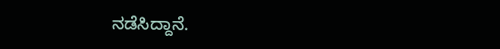ನಡೆಸಿದ್ದಾನೆ.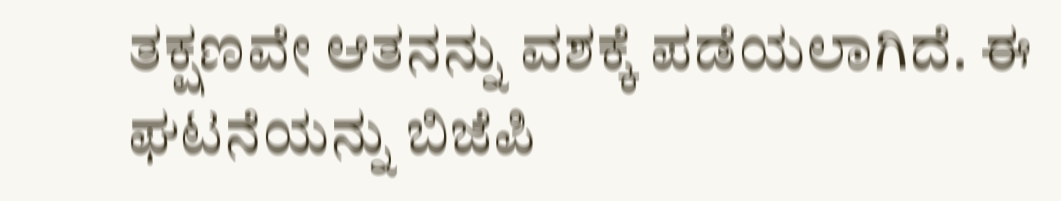ತಕ್ಷಣವೇ ಆತನನ್ನು ವಶಕ್ಕೆ ಪಡೆಯಲಾಗಿದೆ. ಈ ಘಟನೆಯನ್ನು ಬಿಜೆಪಿ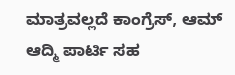ಮಾತ್ರವಲ್ಲದೆ ಕಾಂಗ್ರೆಸ್, ಆಮ್ ಆದ್ಮಿ ಪಾರ್ಟಿ ಸಹ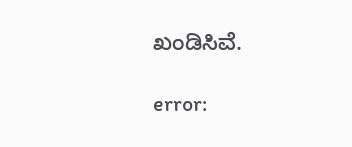ಖಂಡಿಸಿವೆ‌.

error: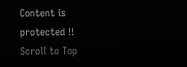Content is protected !!
Scroll to Top